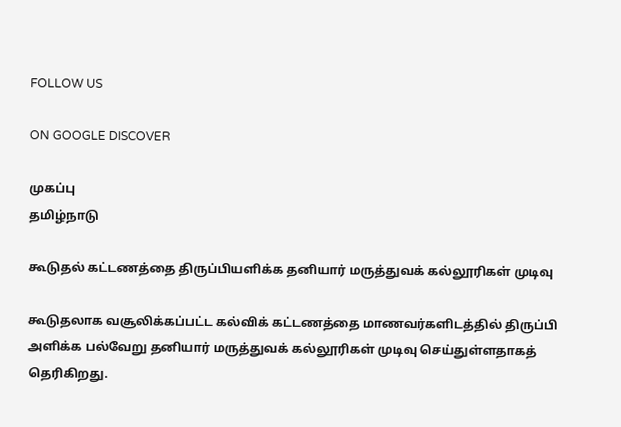FOLLOW US

ON GOOGLE DISCOVER

முகப்பு
தமிழ்நாடு

கூடுதல் கட்டணத்தை திருப்பியளிக்க தனியார் மருத்துவக் கல்லூரிகள் முடிவு

கூடுதலாக வசூலிக்கப்பட்ட கல்விக் கட்டணத்தை மாணவர்களிடத்தில் திருப்பி அளிக்க பல்வேறு தனியார் மருத்துவக் கல்லூரிகள் முடிவு செய்துள்ளதாகத் தெரிகிறது.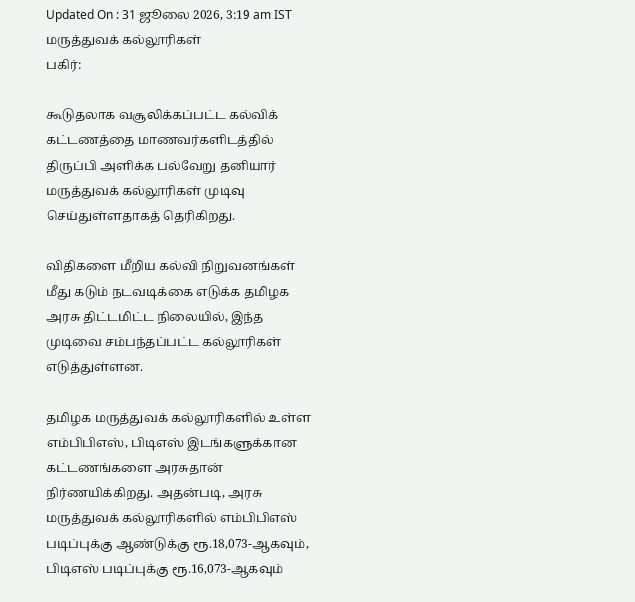Updated On : 31 ஜூலை 2026, 3:19 am IST
மருத்துவக் கல்லூரிகள்
பகிர்:

கூடுதலாக வசூலிக்கப்பட்ட கல்விக் கட்டணத்தை மாணவர்களிடத்தில் திருப்பி அளிக்க பல்வேறு தனியார் மருத்துவக் கல்லூரிகள் முடிவு செய்துள்ளதாகத் தெரிகிறது.

விதிகளை மீறிய கல்வி நிறுவனங்கள் மீது கடும் நடவடிக்கை எடுக்க தமிழக அரசு திட்டமிட்ட நிலையில், இந்த முடிவை சம்பந்தப்பட்ட கல்லூரிகள் எடுத்துள்ளன.

தமிழக மருத்துவக் கல்லூரிகளில் உள்ள எம்பிபிஎஸ், பிடிஎஸ் இடங்களுக்கான கட்டணங்களை அரசுதான் நிர்ணயிக்கிறது. அதன்படி, அரசு மருத்துவக் கல்லூரிகளில் எம்பிபிஎஸ் படிப்புக்கு ஆண்டுக்கு ரூ.18,073-ஆகவும், பிடிஎஸ் படிப்புக்கு ரூ.16,073-ஆகவும்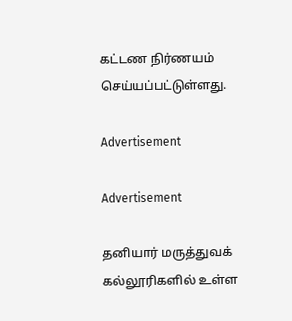கட்டண நிர்ணயம் செய்யப்பட்டுள்ளது.

Advertisement

Advertisement

தனியார் மருத்துவக் கல்லூரிகளில் உள்ள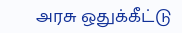அரசு ஒதுக்கீட்டு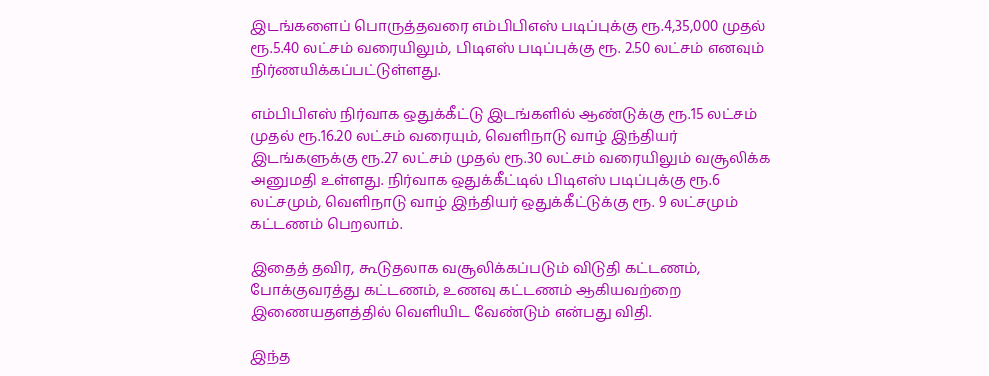இடங்களைப் பொருத்தவரை எம்பிபிஎஸ் படிப்புக்கு ரூ.4,35,000 முதல் ரூ.5.40 லட்சம் வரையிலும், பிடிஎஸ் படிப்புக்கு ரூ. 2.50 லட்சம் எனவும் நிர்ணயிக்கப்பட்டுள்ளது.

எம்பிபிஎஸ் நிர்வாக ஒதுக்கீட்டு இடங்களில் ஆண்டுக்கு ரூ.15 லட்சம் முதல் ரூ.16.20 லட்சம் வரையும், வெளிநாடு வாழ் இந்தியர் இடங்களுக்கு ரூ.27 லட்சம் முதல் ரூ.30 லட்சம் வரையிலும் வசூலிக்க அனுமதி உள்ளது. நிர்வாக ஒதுக்கீட்டில் பிடிஎஸ் படிப்புக்கு ரூ.6 லட்சமும், வெளிநாடு வாழ் இந்தியர் ஒதுக்கீட்டுக்கு ரூ. 9 லட்சமும் கட்டணம் பெறலாம்.

இதைத் தவிர, கூடுதலாக வசூலிக்கப்படும் விடுதி கட்டணம், போக்குவரத்து கட்டணம், உணவு கட்டணம் ஆகியவற்றை இணையதளத்தில் வெளியிட வேண்டும் என்பது விதி.

இந்த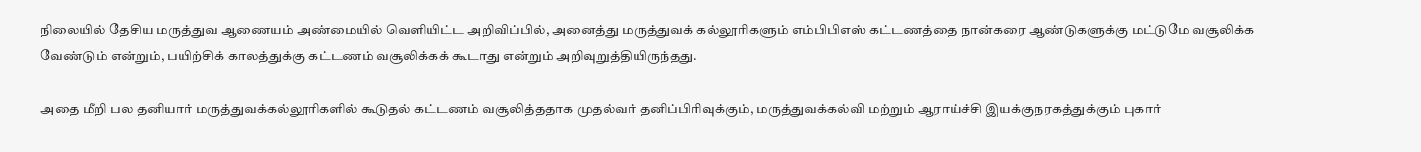நிலையில் தேசிய மருத்துவ ஆணையம் அண்மையில் வெளியிட்ட அறிவிப்பில், அனைத்து மருத்துவக் கல்லூரிகளும் எம்பிபிஎஸ் கட்டணத்தை நான்கரை ஆண்டுகளுக்கு மட்டுமே வசூலிக்க வேண்டும் என்றும், பயிற்சிக் காலத்துக்கு கட்டணம் வசூலிக்கக் கூடாது என்றும் அறிவுறுத்தியிருந்தது.

அதை மீறி பல தனியார் மருத்துவக்கல்லூரிகளில் கூடுதல் கட்டணம் வசூலித்ததாக முதல்வர் தனிப்பிரிவுக்கும், மருத்துவக்கல்வி மற்றும் ஆராய்ச்சி இயக்குநரகத்துக்கும் புகார்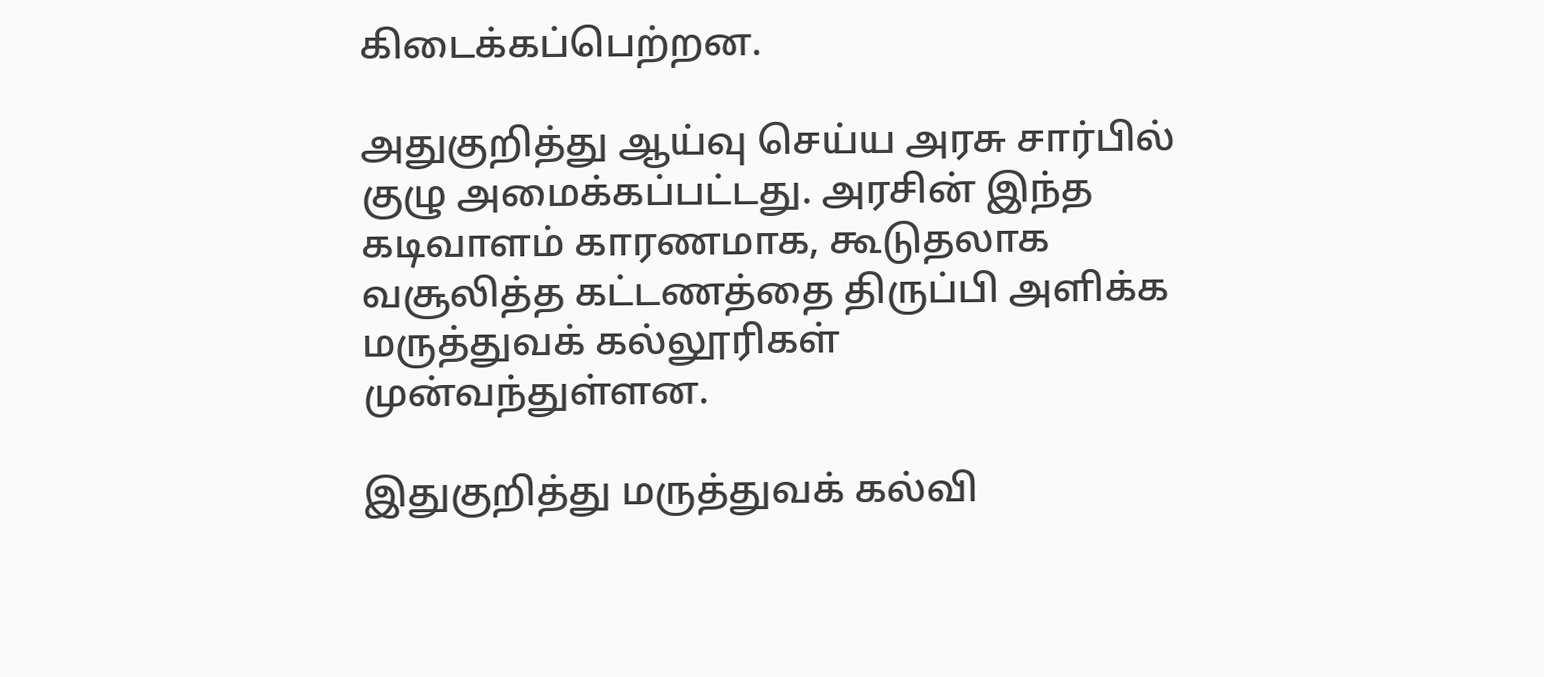கிடைக்கப்பெற்றன.

அதுகுறித்து ஆய்வு செய்ய அரசு சார்பில் குழு அமைக்கப்பட்டது. அரசின் இந்த கடிவாளம் காரணமாக, கூடுதலாக வசூலித்த கட்டணத்தை திருப்பி அளிக்க மருத்துவக் கல்லூரிகள் முன்வந்துள்ளன.

இதுகுறித்து மருத்துவக் கல்வி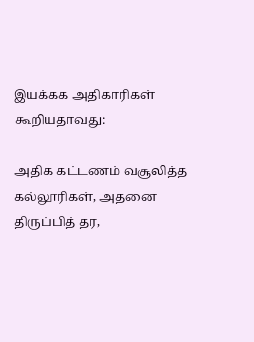இயக்கக அதிகாரிகள் கூறியதாவது:

அதிக கட்டணம் வசூலித்த கல்லூரிகள், அதனை திருப்பித் தர,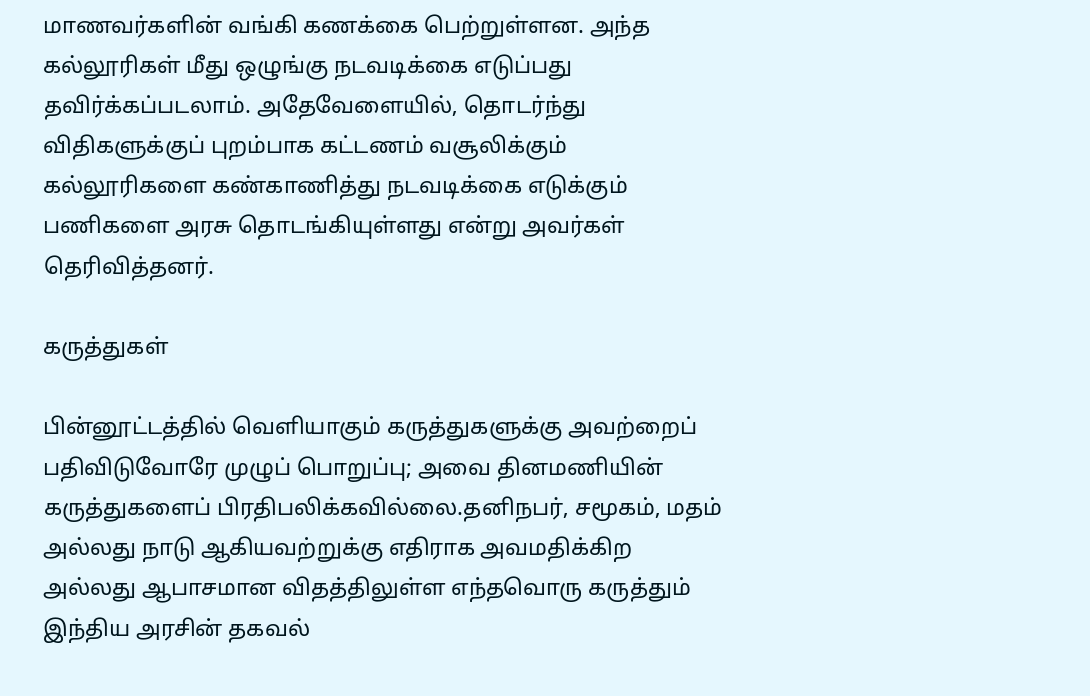மாணவர்களின் வங்கி கணக்கை பெற்றுள்ளன. அந்த கல்லூரிகள் மீது ஒழுங்கு நடவடிக்கை எடுப்பது தவிர்க்கப்படலாம். அதேவேளையில், தொடர்ந்து விதிகளுக்குப் புறம்பாக கட்டணம் வசூலிக்கும் கல்லூரிகளை கண்காணித்து நடவடிக்கை எடுக்கும் பணிகளை அரசு தொடங்கியுள்ளது என்று அவர்கள் தெரிவித்தனர்.

கருத்துகள்

பின்னூட்டத்தில் வெளியாகும் கருத்துகளுக்கு அவற்றைப் பதிவிடுவோரே முழுப் பொறுப்பு; அவை தினமணியின் கருத்துகளைப் பிரதிபலிக்கவில்லை.தனிநபர், சமூகம், மதம் அல்லது நாடு ஆகியவற்றுக்கு எதிராக அவமதிக்கிற அல்லது ஆபாசமான விதத்திலுள்ள எந்தவொரு கருத்தும் இந்திய அரசின் தகவல்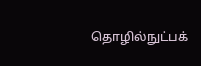தொழில்நுட்பக்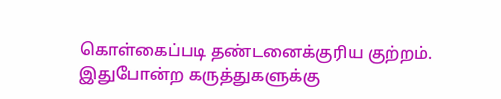கொள்கைப்படி தண்டனைக்குரிய குற்றம். இதுபோன்ற கருத்துகளுக்கு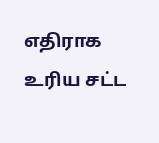எதிராக உரிய சட்ட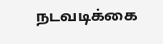நடவடிக்கை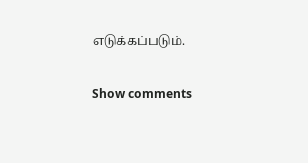எடுக்கப்படும்.

Show comments